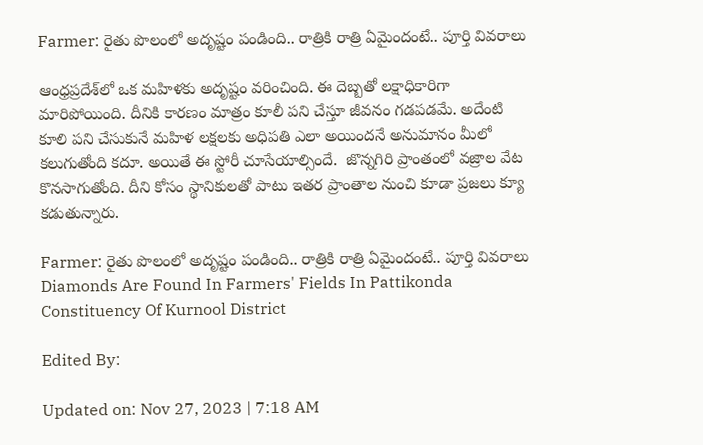Farmer: రైతు పొలంలో అదృష్టం పండింది.. రాత్రికి రాత్రి ఏమైందంటే.. పూర్తి వివరాలు

ఆంధ్రప్రదేశ్‌లో ఒక మహిళకు అదృష్టం వరించింది. ఈ దెబ్బతో లక్షాధికారిగా మారిపోయింది. దీనికి కారణం మాత్రం కూలీ పని చేస్తూ జీవనం గడపడమే. అదేంటి కూలి పని చేసుకునే మహిళ లక్షలకు అధిపతి ఎలా అయిందనే అనుమానం మీలో కలుగుతోంది కదూ. అయితే ఈ స్టోరీ చూసేయాల్సిందే.  జొన్నగిరి ప్రాంతంలో వజ్రాల వేట కొనసాగుతోంది. దీని కోసం స్థానికులతో పాటు ఇతర ప్రాంతాల నుంచి కూడా ప్రజలు క్యూ కడుతున్నారు.

Farmer: రైతు పొలంలో అదృష్టం పండింది.. రాత్రికి రాత్రి ఏమైందంటే.. పూర్తి వివరాలు
Diamonds Are Found In Farmers' Fields In Pattikonda Constituency Of Kurnool District

Edited By:

Updated on: Nov 27, 2023 | 7:18 AM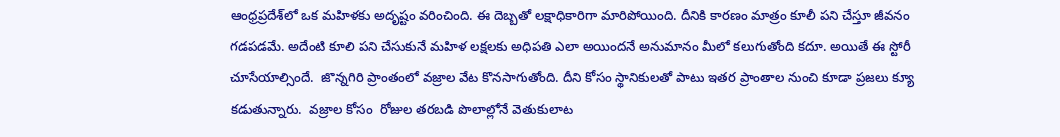ఆంధ్రప్రదేశ్‌లో ఒక మహిళకు అదృష్టం వరించింది. ఈ దెబ్బతో లక్షాధికారిగా మారిపోయింది. దీనికి కారణం మాత్రం కూలీ పని చేస్తూ జీవనం గడపడమే. అదేంటి కూలి పని చేసుకునే మహిళ లక్షలకు అధిపతి ఎలా అయిందనే అనుమానం మీలో కలుగుతోంది కదూ. అయితే ఈ స్టోరీ చూసేయాల్సిందే.  జొన్నగిరి ప్రాంతంలో వజ్రాల వేట కొనసాగుతోంది. దీని కోసం స్థానికులతో పాటు ఇతర ప్రాంతాల నుంచి కూడా ప్రజలు క్యూ కడుతున్నారు.  వజ్రాల కోసం  రోజుల తరబడి పొలాల్లోనే వెతుకులాట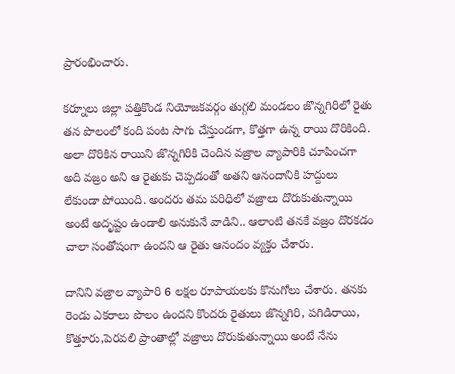ప్రారంభించారు.

కర్నూలు జిల్లా పత్తికొండ నియోజకవర్గం తుగ్గలి మండలం జొన్నగిరిలో రైతు తన పొలంలో కంది పంట సాగు చేస్తుండగా, కొత్తగా ఉన్న రాయి దొరికింది. అలా దొరికిన రాయిని జొన్నగిరికి చెందిన వజ్రాల వ్యాపారికి చూపించగా అది వజ్రం అని ఆ రైతుకు చెప్పడంతో అతని ఆనందానికి హద్దులు లేకుండా పోయింది. అందరు తమ పరిధిలో వజ్రాలు దొరుకుతున్నాయి అంటే అదృష్టం ఉండాలి అనుకునే వాడిని.. ఆలాంటి తనకే వజ్రం దొరకడం చాలా సంతోషంగా ఉందని ఆ రైతు ఆనందం వ్యక్తం చేశారు.

దానిని వజ్రాల వ్యాపారి 6 లక్షల రూపాయలకు కొనుగోలు చేశారు. తనకు రెండు ఎకరాలు పొలం ఉందని కొందరు రైతులు జొన్నగిరి, పగిడిరాయి, కొత్తూరు,పెరవలి ప్రాంతాల్లో వజ్రాలు దొరుకుతున్నాయి అంటే నేను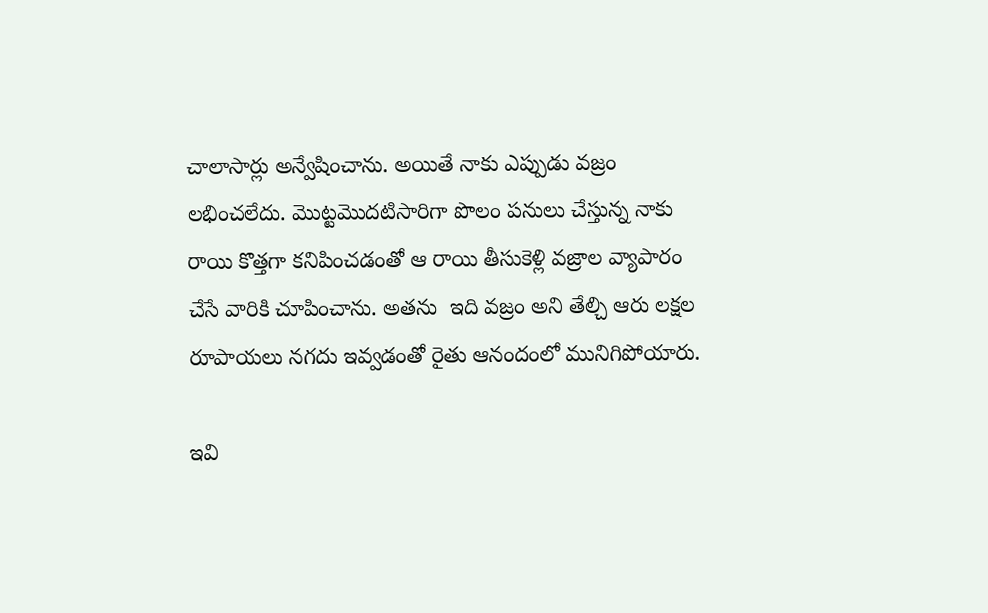చాలాసార్లు అన్వేషించాను. అయితే నాకు ఎప్పుడు వజ్రం లభించలేదు. మొట్టమొదటిసారిగా పొలం పనులు చేస్తున్న నాకు రాయి కొత్తగా కనిపించడంతో ఆ రాయి తీసుకెళ్లి వజ్రాల వ్యాపారం చేసే వారికి చూపించాను. అతను  ఇది వజ్రం అని తేల్చి ఆరు లక్షల రూపాయలు నగదు ఇవ్వడంతో రైతు ఆనందంలో మునిగిపోయారు.

ఇవి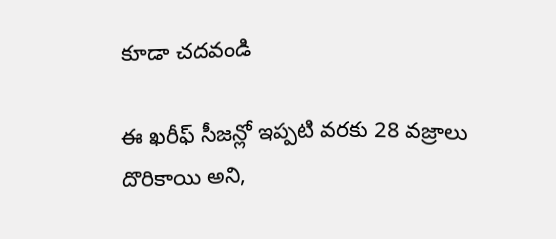కూడా చదవండి

ఈ ఖరీఫ్ సీజన్లో ఇప్పటి వరకు 28 వజ్రాలు దొరికాయి అని,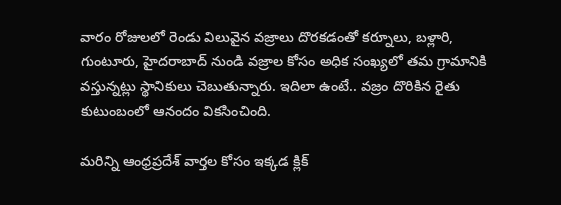వారం రోజులలో రెండు విలువైన వజ్రాలు దొరకడంతో కర్నూలు, బళ్లారి, గుంటూరు, హైదరాబాద్ నుండి వజ్రాల కోసం అధిక సంఖ్యలో తమ గ్రామానికి వస్తున్నట్లు స్థానికులు చెబుతున్నారు. ఇదిలా ఉంటే.. వజ్రం దొరికిన రైతు కుటుంబంలో ఆనందం వికసించింది.

మరిన్ని ఆంధ్రప్రదేశ్ వార్తల కోసం ఇక్కడ క్లిక్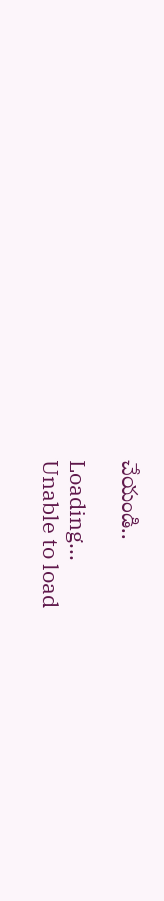చేయండి..

Loading...
Unable to load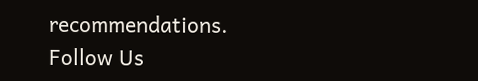recommendations.
Follow Us